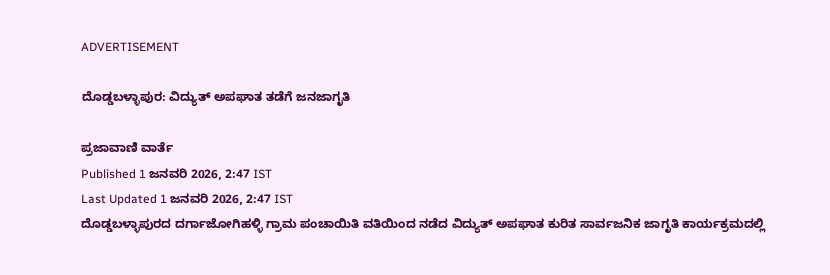ADVERTISEMENT

ದೊಡ್ಡಬಳ್ಳಾಪುರ: ವಿದ್ಯುತ್ ಅಪಘಾತ ತಡೆಗೆ ಜನಜಾಗೃತಿ

ಪ್ರಜಾವಾಣಿ ವಾರ್ತೆ
Published 1 ಜನವರಿ 2026, 2:47 IST
Last Updated 1 ಜನವರಿ 2026, 2:47 IST
ದೊಡ್ಡಬಳ್ಳಾಪುರದ ದರ್ಗಾಜೋಗಿಹಳ್ಳಿ ಗ್ರಾಮ ಪಂಚಾಯಿತಿ ವತಿಯಿಂದ ನಡೆದ ವಿದ್ಯುತ್ ಅಪಘಾತ ಕುರಿತ ಸಾರ್ವಜನಿಕ ಜಾಗೃತಿ ಕಾರ್ಯಕ್ರಮದಲ್ಲಿ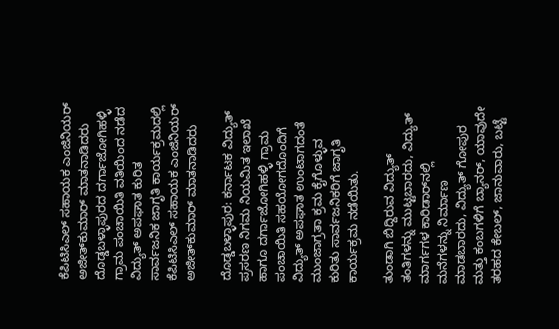ಕೆಪಿಟಿಸಿಎಲ್‌ ಸಹಾಯಕ ಎಂಜಿನಿಯರ್‌ ಅಜೀತ್‌ಕುಮಾರ್ ಮಾತನಾಡಿದರು
ದೊಡ್ಡಬಳ್ಳಾಪುರದ ದರ್ಗಾಜೋಗಿಹಳ್ಳಿ ಗ್ರಾಮ ಪಂಚಾಯಿತಿ ವತಿಯಿಂದ ನಡೆದ ವಿದ್ಯುತ್ ಅಪಘಾತ ಕುರಿತ ಸಾರ್ವಜನಿಕ ಜಾಗೃತಿ ಕಾರ್ಯಕ್ರಮದಲ್ಲಿ ಕೆಪಿಟಿಸಿಎಲ್‌ ಸಹಾಯಕ ಎಂಜಿನಿಯರ್‌ ಅಜೀತ್‌ಕುಮಾರ್ ಮಾತನಾಡಿದರು

ದೊಡ್ಡಬಳ್ಳಾಪುರ: ಕರ್ನಾಟಕ ವಿದ್ಯುತ್ ಪ್ರಸರಣ ನಿಗಮ ನಿಯಮಿತ ಇಲಾಖೆ ಹಾಗೂ ದರ್ಗಾಜೋಗಿಹಳ್ಳಿ ಗ್ರಾಮ ಪಂಚಾಯಿತಿ ಸಹಯೋಗದೊಂದಿಗೆ ವಿದ್ಯುತ್ ಅಪಘಾತ ಉಂಟಾಗದಂತೆ ಮುಂಜಾಗ್ರತಾ ಕ್ರಮ ಕೈಗೊಳ್ಳುವ ಕುರಿತು ಸಾರ್ವಜನಿಕರಿಗೆ ಜಾಗೃತಿ ಕಾರ್ಯಕ್ರಮ ನಡೆಯಿತು.

ತುಂಡಾಗಿ ಬಿದ್ದಿರುವ ವಿದ್ಯುತ್ ತಂತಿಗಳನ್ನು ಮುಟ್ಟಬಾರದು, ವಿದ್ಯುತ್ ಮಾರ್ಗಗಳ ಕಾರಿಡಾರ್‌ನಲ್ಲಿ ಮನೆಗಳನ್ನು ನಿರ್ಮಾಣ ಮಾಡಬಾರದು, ವಿದ್ಯುತ್ ಗೋಪುರ ಮತ್ತು ಕಂಬಗಳಿಗೆ ಬ್ಯಾನರ್, ಯಾವುದೇ ತರಹದ ಕೇಬಲ್‌, ಜಾನುವಾರು, ಬಟ್ಟೆ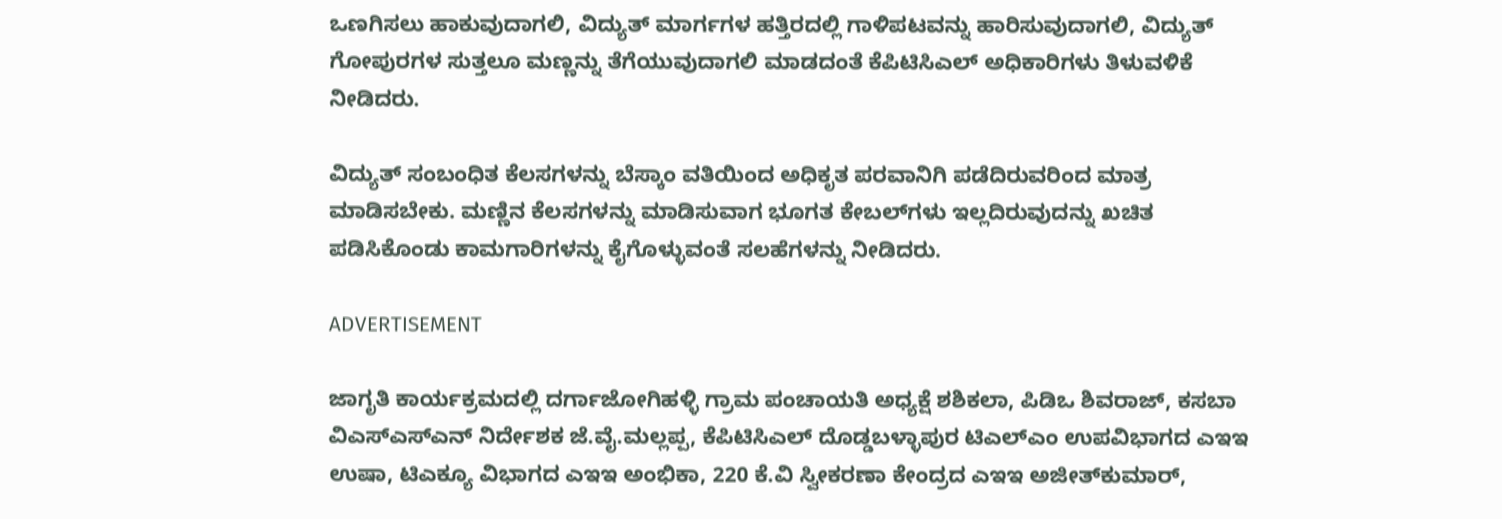ಒಣಗಿಸಲು ಹಾಕುವುದಾಗಲಿ, ವಿದ್ಯುತ್ ಮಾರ್ಗಗಳ ಹತ್ತಿರದಲ್ಲಿ ಗಾಳಿಪಟವನ್ನು ಹಾರಿಸುವುದಾಗಲಿ, ವಿದ್ಯುತ್ ಗೋಪುರಗಳ ಸುತ್ತಲೂ ಮಣ್ಣನ್ನು ತೆಗೆಯುವುದಾಗಲಿ ಮಾಡದಂತೆ ಕೆಪಿಟಿಸಿಎಲ್ ಅಧಿಕಾರಿಗಳು ತಿಳುವಳಿಕೆ ನೀಡಿದರು.

ವಿದ್ಯುತ್ ಸಂಬಂಧಿತ ಕೆಲಸಗಳನ್ನು ಬೆಸ್ಕಾಂ ವತಿಯಿಂದ ಅಧಿಕೃತ ಪರವಾನಿಗಿ ಪಡೆದಿರುವರಿಂದ ಮಾತ್ರ ಮಾಡಿಸಬೇಕು. ಮಣ್ಣಿನ ಕೆಲಸಗಳನ್ನು ಮಾಡಿಸುವಾಗ ಭೂಗತ ಕೇಬಲ್‌ಗಳು ಇಲ್ಲದಿರುವುದನ್ನು ಖಚಿತ ಪಡಿಸಿಕೊಂಡು ಕಾಮಗಾರಿಗಳನ್ನು ಕೈಗೊಳ್ಳುವಂತೆ ಸಲಹೆಗಳನ್ನು ನೀಡಿದರು.

ADVERTISEMENT

ಜಾಗೃತಿ ಕಾರ್ಯಕ್ರಮದಲ್ಲಿ ದರ್ಗಾಜೋಗಿಹಳ್ಳಿ ಗ್ರಾಮ ಪಂಚಾಯತಿ ಅಧ್ಯಕ್ಷೆ ಶಶಿಕಲಾ, ಪಿಡಿಒ ಶಿವರಾಜ್, ಕಸಬಾ ವಿಎಸ್‌ಎಸ್‌ಎನ್‌ ನಿರ್ದೇಶಕ ಜೆ.ವೈ.ಮಲ್ಲಪ್ಪ, ಕೆಪಿಟಿಸಿಎಲ್ ದೊಡ್ಡಬಳ್ಳಾಪುರ ಟಿಎಲ್‌ಎಂ ಉಪವಿಭಾಗದ ಎಇಇ ಉಷಾ, ಟಿಎಕ್ಯೂ ವಿಭಾಗದ ಎಇಇ ಅಂಭಿಕಾ, 220 ಕೆ.ವಿ ಸ್ವೀಕರಣಾ ಕೇಂದ್ರದ ಎಇಇ ಅಜೀತ್‌ಕುಮಾರ್,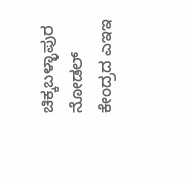ಚಿಕ್ಕಬಳ್ಳಾಪುರ ನೋಡಲ್ ಕೇಂದ್ರದ ಎಇಇ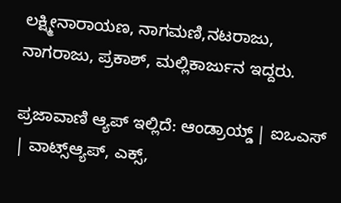ಲಕ್ಷ್ಮೀನಾರಾಯಣ, ನಾಗಮಣಿ,ನಟರಾಜು, ನಾಗರಾಜು, ಪ್ರಕಾಶ್, ಮಲ್ಲಿಕಾರ್ಜುನ ಇದ್ದರು.

ಪ್ರಜಾವಾಣಿ ಆ್ಯಪ್ ಇಲ್ಲಿದೆ: ಆಂಡ್ರಾಯ್ಡ್ | ಐಒಎಸ್ | ವಾಟ್ಸ್ಆ್ಯಪ್, ಎಕ್ಸ್,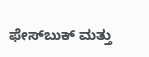ಫೇಸ್‌ಬುಕ್ ಮತ್ತು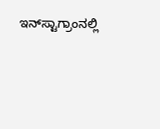ಇನ್‌ಸ್ಟಾಗ್ರಾಂನಲ್ಲಿ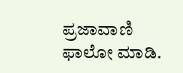ಪ್ರಜಾವಾಣಿ ಫಾಲೋ ಮಾಡಿ.